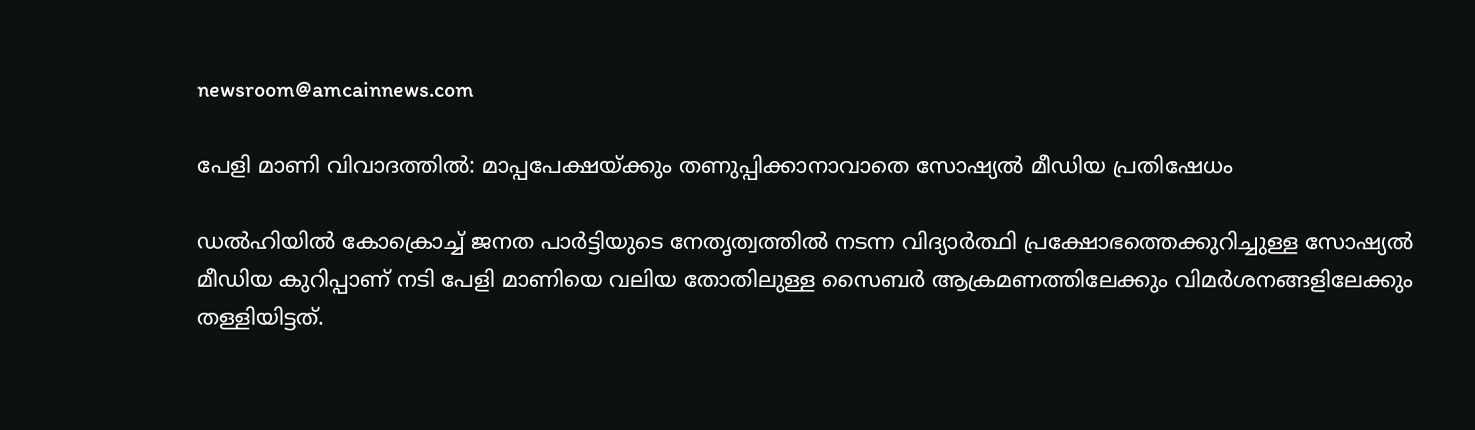newsroom@amcainnews.com

പേളി മാണി വിവാദത്തിൽ: മാപ്പപേക്ഷയ്ക്കും തണുപ്പിക്കാനാവാതെ സോഷ്യൽ മീഡിയ പ്രതിഷേധം

ഡൽഹിയിൽ കോക്രൊച്ച് ജനത പാർട്ടിയുടെ നേതൃത്വത്തിൽ നടന്ന വിദ്യാർത്ഥി പ്രക്ഷോഭത്തെക്കുറിച്ചുള്ള സോഷ്യൽ മീഡിയ കുറിപ്പാണ് നടി പേളി മാണിയെ വലിയ തോതിലുള്ള സൈബർ ആക്രമണത്തിലേക്കും വിമർശനങ്ങളിലേക്കും തള്ളിയിട്ടത്.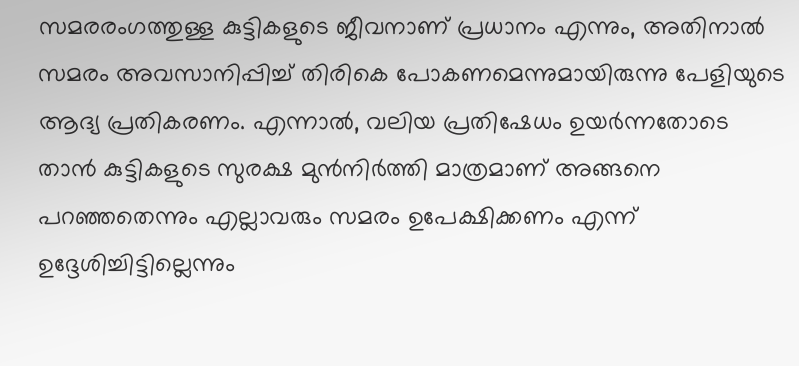സമരരംഗത്തുള്ള കുട്ടികളുടെ ജീവനാണ് പ്രധാനം എന്നും, അതിനാൽ സമരം അവസാനിപ്പിച്ച് തിരികെ പോകണമെന്നുമായിരുന്നു പേളിയുടെ ആദ്യ പ്രതികരണം. എന്നാൽ, വലിയ പ്രതിഷേധം ഉയർന്നതോടെ താൻ കുട്ടികളുടെ സുരക്ഷ മുൻനിർത്തി മാത്രമാണ് അങ്ങനെ പറഞ്ഞതെന്നും എല്ലാവരും സമരം ഉപേക്ഷിക്കണം എന്ന് ഉദ്ദേശിച്ചിട്ടില്ലെന്നും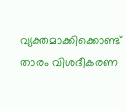വ്യക്തമാക്കിക്കൊണ്ട് താരം വിശദീകരണ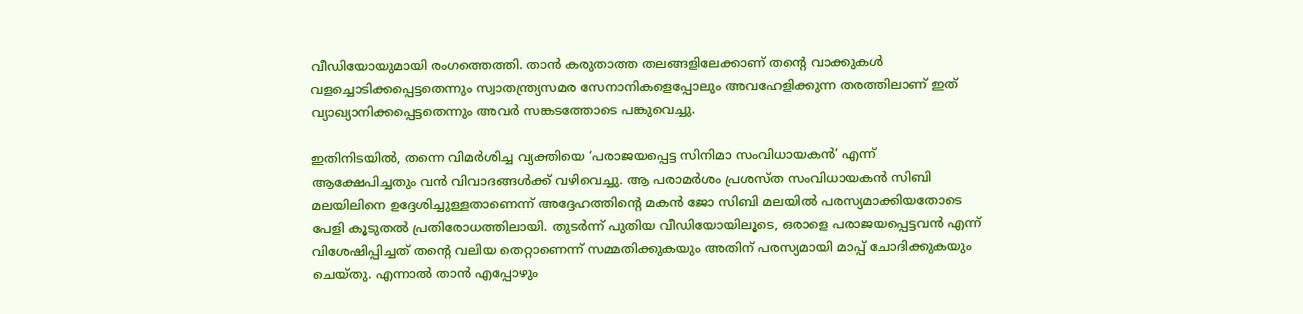വീഡിയോയുമായി രംഗത്തെത്തി. താൻ കരുതാത്ത തലങ്ങളിലേക്കാണ് തന്റെ വാക്കുകൾ വളച്ചൊടിക്കപ്പെട്ടതെന്നും സ്വാതന്ത്ര്യസമര സേനാനികളെപ്പോലും അവഹേളിക്കുന്ന തരത്തിലാണ് ഇത് വ്യാഖ്യാനിക്കപ്പെട്ടതെന്നും അവർ സങ്കടത്തോടെ പങ്കുവെച്ചു.

ഇതിനിടയിൽ, തന്നെ വിമർശിച്ച വ്യക്തിയെ ‘പരാജയപ്പെട്ട സിനിമാ സംവിധായകൻ’ എന്ന് ആക്ഷേപിച്ചതും വൻ വിവാദങ്ങൾക്ക് വഴിവെച്ചു. ആ പരാമർശം പ്രശസ്ത സംവിധായകൻ സിബി മലയിലിനെ ഉദ്ദേശിച്ചുള്ളതാണെന്ന് അദ്ദേഹത്തിന്റെ മകൻ ജോ സിബി മലയിൽ പരസ്യമാക്കിയതോടെ പേളി കൂടുതൽ പ്രതിരോധത്തിലായി. തുടര്‍ന്ന് പുതിയ വീഡിയോയിലൂടെ, ഒരാളെ പരാജയപ്പെട്ടവൻ എന്ന് വിശേഷിപ്പിച്ചത് തന്റെ വലിയ തെറ്റാണെന്ന് സമ്മതിക്കുകയും അതിന് പരസ്യമായി മാപ്പ് ചോദിക്കുകയും ചെയ്തു. എന്നാൽ താൻ എപ്പോഴും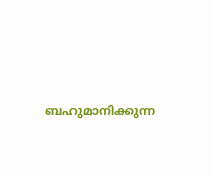ബഹുമാനിക്കുന്ന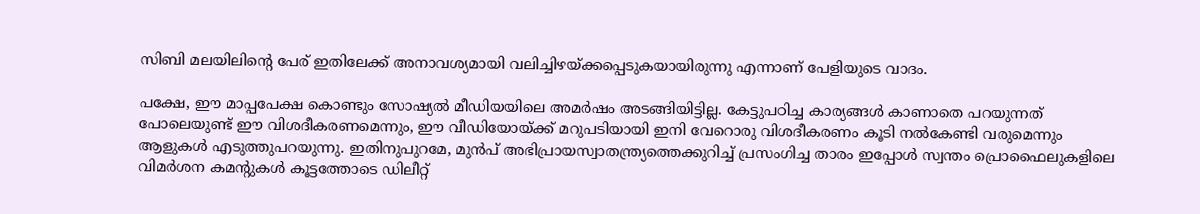സിബി മലയിലിന്റെ പേര് ഇതിലേക്ക് അനാവശ്യമായി വലിച്ചിഴയ്ക്കപ്പെടുകയായിരുന്നു എന്നാണ് പേളിയുടെ വാദം.

പക്ഷേ, ഈ മാപ്പപേക്ഷ കൊണ്ടും സോഷ്യൽ മീഡിയയിലെ അമർഷം അടങ്ങിയിട്ടില്ല. കേട്ടുപഠിച്ച കാര്യങ്ങൾ കാണാതെ പറയുന്നത് പോലെയുണ്ട് ഈ വിശദീകരണമെന്നും, ഈ വീഡിയോയ്ക്ക് മറുപടിയായി ഇനി വേറൊരു വിശദീകരണം കൂടി നൽകേണ്ടി വരുമെന്നും ആളുകൾ എടുത്തുപറയുന്നു. ഇതിനുപുറമേ, മുൻപ് അഭിപ്രായസ്വാതന്ത്ര്യത്തെക്കുറിച്ച് പ്രസംഗിച്ച താരം ഇപ്പോൾ സ്വന്തം പ്രൊഫൈലുകളിലെ വിമർശന കമന്റുകൾ കൂട്ടത്തോടെ ഡിലീറ്റ്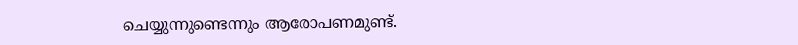ചെയ്യുന്നുണ്ടെന്നും ആരോപണമുണ്ട്.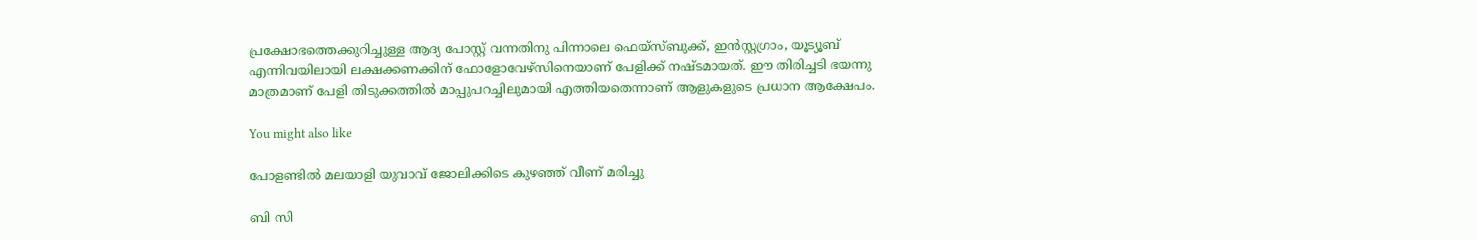പ്രക്ഷോഭത്തെക്കുറിച്ചുള്ള ആദ്യ പോസ്റ്റ് വന്നതിനു പിന്നാലെ ഫെയ്സ്ബുക്ക്, ഇൻസ്റ്റഗ്രാം, യൂട്യൂബ് എന്നിവയിലായി ലക്ഷക്കണക്കിന് ഫോളോവേഴ്സിനെയാണ് പേളിക്ക് നഷ്ടമായത്. ഈ തിരിച്ചടി ഭയന്നു മാത്രമാണ് പേളി തിടുക്കത്തിൽ മാപ്പുപറച്ചിലുമായി എത്തിയതെന്നാണ് ആളുകളുടെ പ്രധാന ആക്ഷേപം.

You might also like

പോളണ്ടിൽ മലയാളി യുവാവ് ജോലിക്കിടെ കുഴഞ്ഞ് വീണ് മരിച്ചു

ബി സി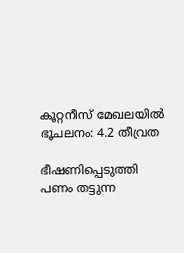കൂറ്റനീസ് മേഖലയിൽ ഭൂചലനം: 4.2 തീവ്രത

ഭീഷണിപ്പെടുത്തി പണം തട്ടുന്ന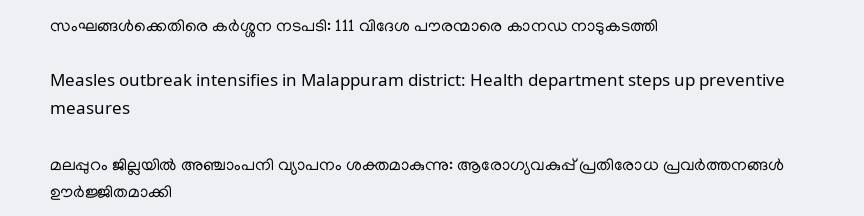സംഘങ്ങൾക്കെതിരെ കർശ്ശന നടപടി: 111 വിദേശ പൗരന്മാരെ കാനഡ നാടുകടത്തി

Measles outbreak intensifies in Malappuram district: Health department steps up preventive measures

മലപ്പുറം ജില്ലയിൽ അഞ്ചാംപനി വ്യാപനം ശക്തമാകുന്നു: ആരോഗ്യവകുപ്പ് പ്രതിരോധ പ്രവർത്തനങ്ങൾ ഊർജ്ജിതമാക്കി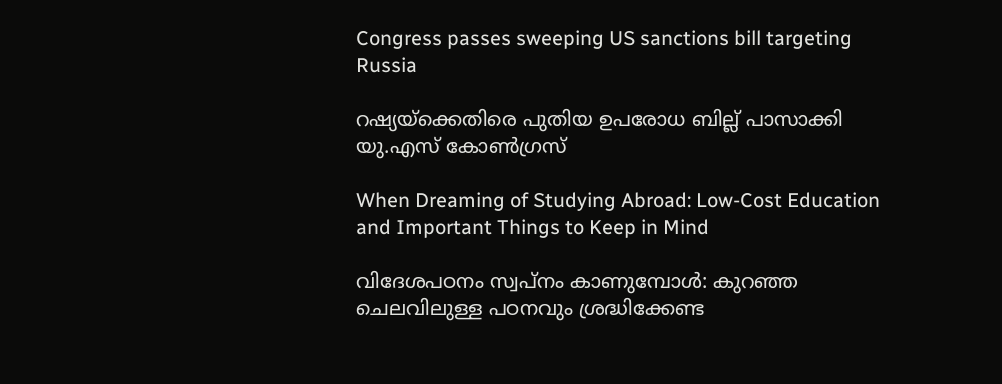Congress passes sweeping US sanctions bill targeting Russia

റഷ്യയ്‌ക്കെതിരെ പുതിയ ഉപരോധ ബില്ല് പാസാക്കി യു.എസ് കോൺഗ്രസ്

When Dreaming of Studying Abroad: Low-Cost Education and Important Things to Keep in Mind

വിദേശപഠനം സ്വപ്നം കാണുമ്പോൾ: കുറഞ്ഞ ചെലവിലുള്ള പഠനവും ശ്രദ്ധിക്കേണ്ട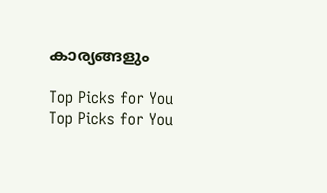കാര്യങ്ങളും

Top Picks for You
Top Picks for You